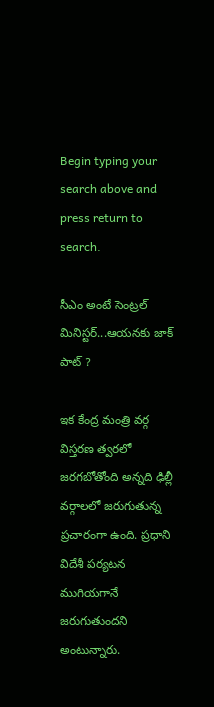Begin typing your search above and press return to search.

సీఎం అంటే సెంట్రల్ మినిస్టర్...ఆయనకు జాక్ పాట్ ?

ఇక కేంద్ర మంత్రి వర్గ విస్తరణ త్వరలో జరగబోతోంది అన్నది ఢిల్లీ వర్గాలలో జరుగుతున్న ప్రచారంగా ఉంది. ప్రధాని విదేశీ పర్యటన ముగియగానే జరుగుతుందని అంటున్నారు.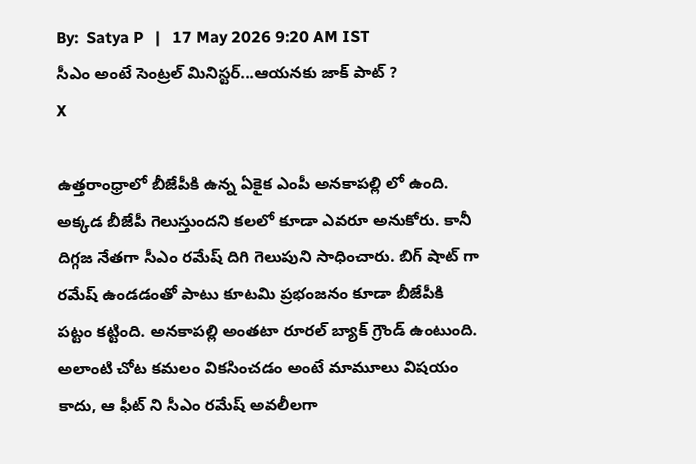By:  Satya P   |   17 May 2026 9:20 AM IST
సీఎం అంటే సెంట్రల్ మినిస్టర్...ఆయనకు జాక్ పాట్ ?
X

ఉత్తరాంధ్రాలో బీజేపీకి ఉన్న ఏకైక ఎంపీ అనకాపల్లి లో ఉంది. అక్కడ బీజేపీ గెలుస్తుందని కలలో కూడా ఎవరూ అనుకోరు. కానీ దిగ్గజ నేతగా సీఎం రమేష్ దిగి గెలుపుని సాధించారు. బిగ్ షాట్ గా రమేష్ ఉండడంతో పాటు కూటమి ప్రభంజనం కూడా బీజేపీకి పట్టం కట్టింది. అనకాపల్లి అంతటా రూరల్ బ్యాక్ గ్రౌండ్ ఉంటుంది. అలాంటి చోట కమలం వికసించడం అంటే మామూలు విషయం కాదు, ఆ ఫీట్ ని సీఎం రమేష్ అవలీలగా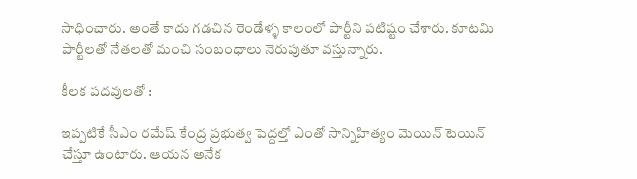సాధించారు. అంతే కాదు గడచిన రెండేళ్ళ కాలంలో పార్టీని పటిష్టం చేశారు. కూటమి పార్టీలతో నేతలతో మంచి సంబంధాలు నెరుపుతూ వస్తున్నారు.

కీలక పదవులతో :

ఇప్పటికే సీఎం రమేష్ కేంద్ర ప్రభుత్వ పెద్దల్తో ఎంతో సాన్నిహిత్యం మెయిన్ టెయిన్ చేస్తూ ఉంటారు. ఆయన అనేక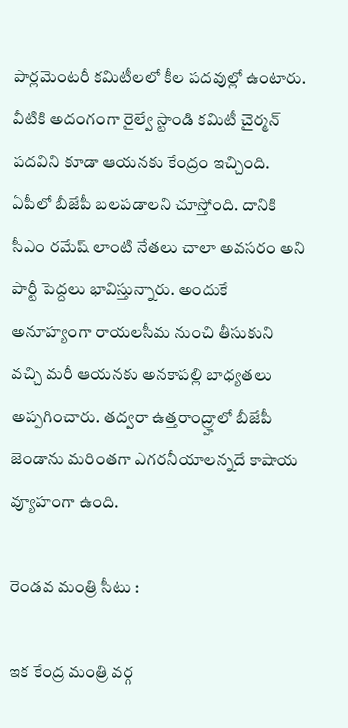పార్లమెంటరీ కమిటీలలో కీల పదవుల్లో ఉంటారు. వీటికి అదంగంగా రైల్వే స్టాండి కమిటీ చైర్మన్ పదవిని కూడా ఆయనకు కేంద్రం ఇచ్చింది. ఏపీలో బీజేపీ బలపడాలని చూస్తోంది. దానికి సీఎం రమేష్ లాంటి నేతలు చాలా అవసరం అని పార్టీ పెద్దలు భావిస్తున్నారు. అందుకే అనూహ్యంగా రాయలసీమ నుంచి తీసుకుని వచ్చి మరీ ఆయనకు అనకాపల్లి బాధ్యతలు అప్పగించారు. తద్వరా ఉత్తరాంద్ర్హాలో బీజేపీ జెండాను మరింతగా ఎగరనీయాలన్నదే కాషాయ వ్యూహంగా ఉంది.

రెండవ మంత్రి సీటు :

ఇక కేంద్ర మంత్రి వర్గ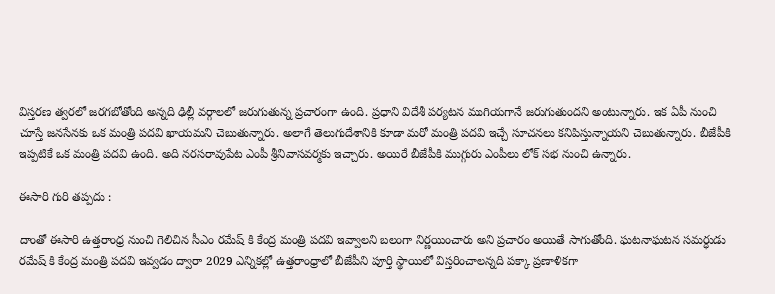విస్తరణ త్వరలో జరగబోతోంది అన్నది ఢిల్లీ వర్గాలలో జరుగుతున్న ప్రచారంగా ఉంది. ప్రధాని విదేశీ పర్యటన ముగియగానే జరుగుతుందని అంటున్నారు. ఇక ఏపీ నుంచి చూస్తే జనసేనకు ఒక మంత్రి పదవి ఖాయమని చెబుతున్నారు. అలాగే తెలుగుదేశానికి కూడా మరో మంత్రి పదవి ఇచ్చే సూచనలు కనిపిస్తున్నాయని చెబుతున్నారు. బీజేపీకి ఇప్పటికే ఒక మంత్రి పదవి ఉంది. అది నరసరావుపేట ఎంపీ శ్రీనివాసవర్మకు ఇచ్చారు. అయిరే బీజేపీకి ముగ్గురు ఎంపీలు లోక్ సభ నుంచి ఉన్నారు.

ఈసారి గురి తప్పదు :

దాంతో ఈసారి ఉత్తరాంధ్ర నుంచి గెలిచిన సీఎం రమేష్ కి కేంద్ర మంత్రి పదవి ఇవ్వాలని బలంగా నిర్ణయించారు అని ప్రచారం అయితే సాగుతోంది. ఘటనాఘటన సమర్ధుడు రమేష్ కి కేంద్ర మంత్రి పదవి ఇవ్వడం ద్వారా 2029 ఎన్నికల్లో ఉత్తరాంధ్రాలో బీజేపీని పూర్తి స్థాయిలో విస్తరించాలన్నది పక్కా ప్రణాళికగా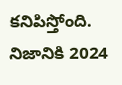కనిపిస్తోంది. నిజానికి 2024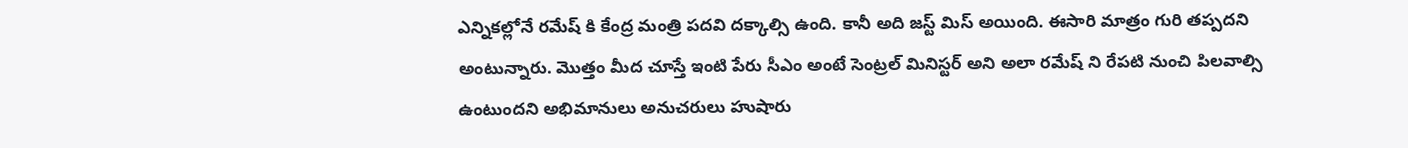ఎన్నికల్లోనే రమేష్ కి కేంద్ర మంత్రి పదవి దక్కాల్సి ఉంది. కానీ అది జస్ట్ మిస్ అయింది. ఈసారి మాత్రం గురి తప్పదని అంటున్నారు. మొత్తం మీద చూస్తే ఇంటి పేరు సీఎం అంటే సెంట్రల్ మినిస్టర్ అని అలా రమేష్ ని రేపటి నుంచి పిలవాల్సి ఉంటుందని అభిమానులు అనుచరులు హుషారు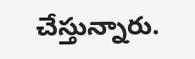చేస్తున్నారు.